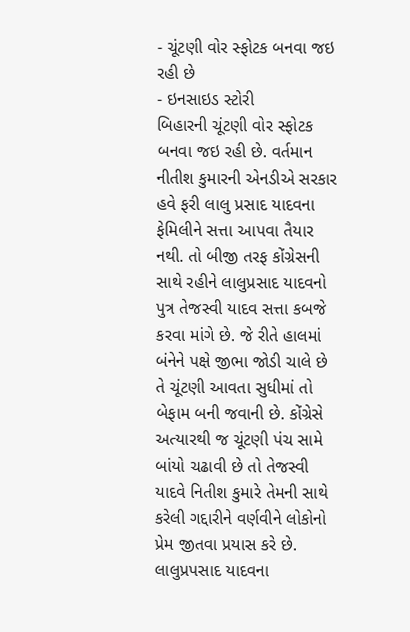- ચૂંટણી વોર સ્ફોટક બનવા જઇ રહી છે
- ઇનસાઇડ સ્ટોરી
બિહારની ચૂંટણી વોર સ્ફોટક બનવા જઇ રહી છે. વર્તમાન નીતીશ કુમારની એનડીએ સરકાર હવે ફરી લાલુ પ્રસાદ યાદવના ફેમિલીને સત્તા આપવા તૈયાર નથી. તો બીજી તરફ કોંગ્રેસની સાથે રહીને લાલુપ્રસાદ યાદવનો પુત્ર તેજસ્વી યાદવ સત્તા કબજે કરવા માંગે છે. જે રીતે હાલમાં બંનેને પક્ષે જીભા જોડી ચાલે છે તે ચૂંટણી આવતા સુધીમાં તો બેફામ બની જવાની છે. કોંગ્રેસે અત્યારથી જ ચૂંટણી પંચ સામે બાંયો ચઢાવી છે તો તેજસ્વી યાદવે નિતીશ કુમારે તેમની સાથે કરેલી ગદ્દારીને વર્ણવીને લોકોનો પ્રેમ જીતવા પ્રયાસ કરે છે.
લાલુપ્રપસાદ યાદવના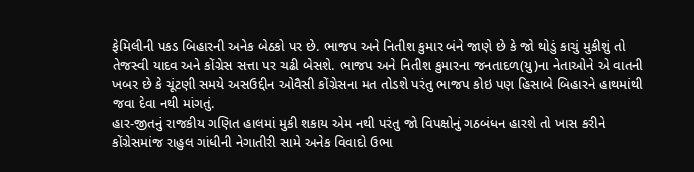ફેમિલીની પકડ બિહારની અનેક બેઠકો પર છે. ભાજપ અને નિતીશ કુમાર બંને જાણે છે કે જો થોડું કાચું મુકીશું તો તેજસ્વી યાદવ અને કોંગ્રેસ સત્તા પર ચઢી બેસશે. ભાજપ અને નિતીશ કુમારના જનતાદળ(યુ)ના નેતાઓને એ વાતની ખબર છે કે ચૂંટણી સમયે અસઉદ્દીન ઓવૈસી કોંગ્રેસના મત તોડશે પરંતુ ભાજપ કોઇ પણ હિસાબે બિહારને હાથમાંથી જવા દેવા નથી માંગતું.
હાર-જીતનું રાજકીય ગણિત હાલમાં મુકી શકાય એમ નથી પરંતુ જો વિપક્ષોનું ગઠબંધન હારશે તો ખાસ કરીને કોંગ્રેસમાંજ રાહુલ ગાંધીની નેગાતીરી સામે અનેક વિવાદો ઉભા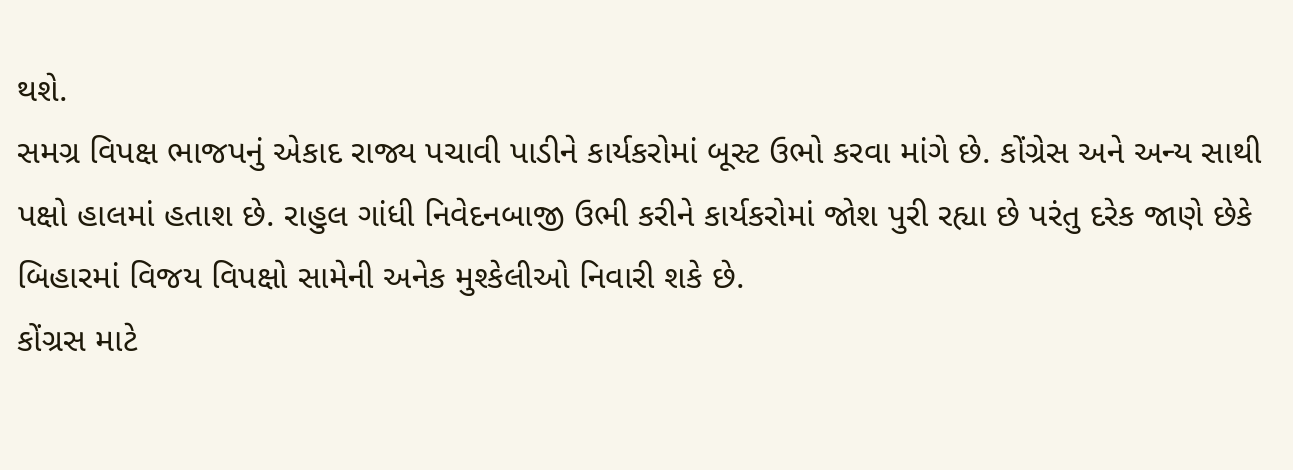થશે.
સમગ્ર વિપક્ષ ભાજપનું એકાદ રાજ્ય પચાવી પાડીને કાર્યકરોમાં બૂસ્ટ ઉભો કરવા માંગે છે. કોંગ્રેસ અને અન્ય સાથી પક્ષો હાલમાં હતાશ છે. રાહુલ ગાંધી નિવેદનબાજી ઉભી કરીને કાર્યકરોમાં જોશ પુરી રહ્યા છે પરંતુ દરેક જાણે છેકે બિહારમાં વિજય વિપક્ષો સામેની અનેક મુશ્કેલીઓ નિવારી શકે છે.
કોંગ્રસ માટે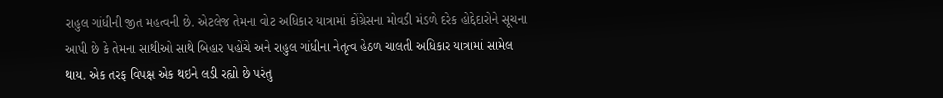રાહુલ ગાંધીની જીત મહત્વની છે. એટલેજ તેમના વોટ અધિકાર યાત્રામાં કોંગ્રેસના મોવડી મંડળે દરેક હોદ્દેદારોને સૂચના આપી છે કે તેમના સાથીઓ સાથે બિહાર પહોંચે અને રાહુલ ગાંધીના નેતૃત્વ હેઠળ ચાલતી અધિકાર યાત્રામાં સામેલ થાય. એક તરફ વિપક્ષ એક થઇને લડી રહ્યો છે પરંતુ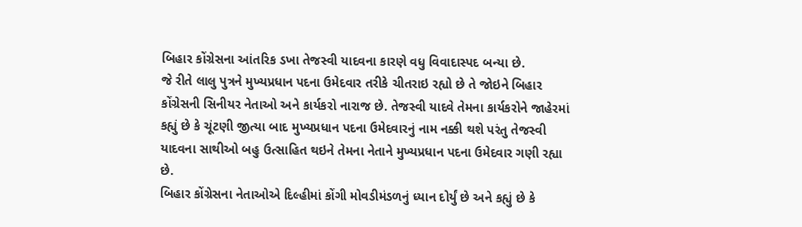બિહાર કોંગ્રેસના આંતરિક ડખા તેજસ્વી યાદવના કારણે વધુ વિવાદાસ્પદ બન્યા છે.
જે રીતે લાલુ પુત્રને મુખ્યપ્રધાન પદના ઉમેદવાર તરીકે ચીતરાઇ રહ્યો છે તે જોઇને બિહાર કોંગ્રેસની સિનીયર નેતાઓ અને કાર્યકરો નારાજ છે. તેજસ્વી યાદવે તેમના કાર્યકરોને જાહેરમાં કહ્યું છે કે ચૂંટણી જીત્યા બાદ મુખ્યપ્રધાન પદના ઉમેદવારનું નામ નક્કી થશે પરંતુ તેજસ્વી યાદવના સાથીઓ બહુ ઉત્સાહિત થઇને તેમના નેતાને મુખ્યપ્રધાન પદના ઉમેદવાર ગણી રહ્યા છે.
બિહાર કોંગ્રેસના નેતાઓએ દિલ્હીમાં કોંગી મોવડીમંડળનું ધ્યાન દોર્યું છે અને કહ્યું છે કે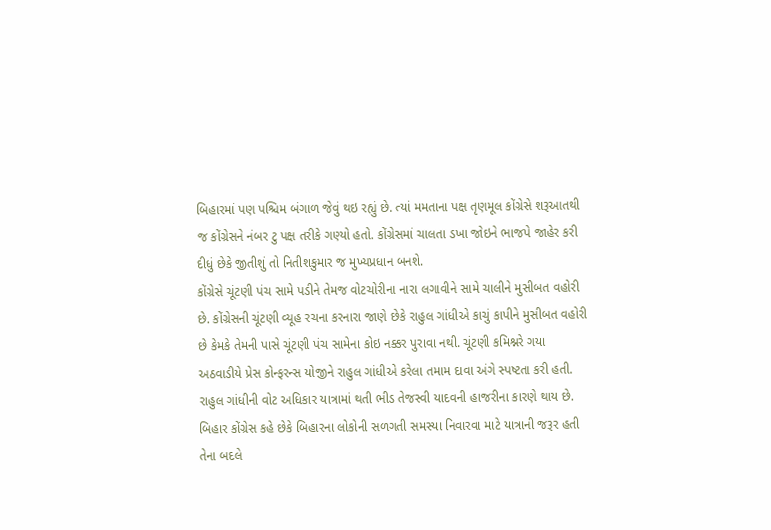બિહારમાં પણ પશ્ચિમ બંગાળ જેવું થઇ રહ્યું છે. ત્યાં મમતાના પક્ષ તૃણમૂલ કોંગ્રેસે શરૂઆતથી જ કોંગ્રેસને નંબર ટુ પક્ષ તરીકે ગણ્યો હતો. કોંગ્રેસમાં ચાલતા ડખા જોઇને ભાજપે જાહેર કરી દીધું છેકે જીતીશું તો નિતીશકુમાર જ મુખ્યપ્રધાન બનશે.
કોંગ્રેસે ચૂંટણી પંચ સામે પડીને તેમજ વોટચોરીના નારા લગાવીને સામે ચાલીને મુસીબત વહોરી છે. કોંગ્રેસની ચૂંટણી વ્યૂહ રચના કરનારા જાણે છેકે રાહુલ ગાંધીએ કાચું કાપીને મુસીબત વહોરી છે કેમકે તેમની પાસે ચૂંટણી પંચ સામેના કોઇ નક્કર પુરાવા નથી. ચૂંટણી કમિશ્નરે ગયા અઠવાડીયે પ્રેસ કોન્ફરન્સ યોજીને રાહુલ ગાંધીએ કરેલા તમામ દાવા અંગે સ્પષ્ટતા કરી હતી.
રાહુલ ગાંધીની વોટ અધિકાર યાત્રામાં થતી ભીડ તેજસ્વી યાદવની હાજરીના કારણે થાય છે. બિહાર કોંગ્રેસ કહે છેકે બિહારના લોકોની સળગતી સમસ્યા નિવારવા માટે યાત્રાની જરૂર હતી તેના બદલે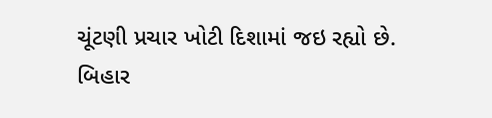ચૂંટણી પ્રચાર ખોટી દિશામાં જઇ રહ્યો છે.
બિહાર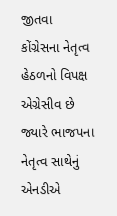જીતવા કોંગ્રેસના નેતૃત્વ હેઠળનો વિપક્ષ એગ્રેસીવ છે જ્યારે ભાજપના નેતૃત્વ સાથેનું એનડીએ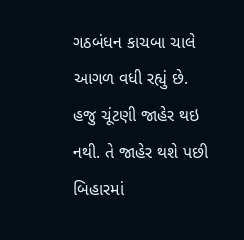ગઠબંધન કાચબા ચાલે આગળ વધી રહ્યું છે. હજુ ચૂંટણી જાહેર થઇ નથી. તે જાહેર થશે પછી બિહારમાં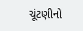ચૂંટણીનો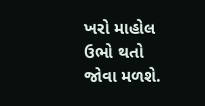ખરો માહોલ ઉભો થતો જોવા મળશે.